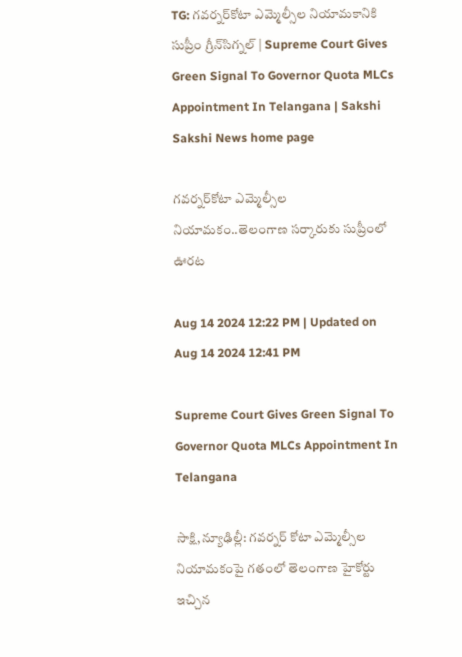TG: గవర్నర్‌కోటా ఎమ్మెల్సీల నియామకానికి సుప్రీం గ్రీన్‌సిగ్నల్‌ | Supreme Court Gives Green Signal To Governor Quota MLCs Appointment In Telangana | Sakshi
Sakshi News home page

గవర్నర్‌కోటా ఎమ్మెల్సీల నియామకం..తెలంగాణ సర్కారుకు సుప్రీంలో ఊరట

Aug 14 2024 12:22 PM | Updated on Aug 14 2024 12:41 PM

Supreme Court Gives Green Signal To Governor Quota MLCs Appointment In Telangana

సాక్షి,న్యూఢిల్లీ: గవర్నర్‌ కోటా ఎమ్మెల్సీల నియామకంపై గతంలో తెలంగాణ హైకోర్టు ఇచ్చిన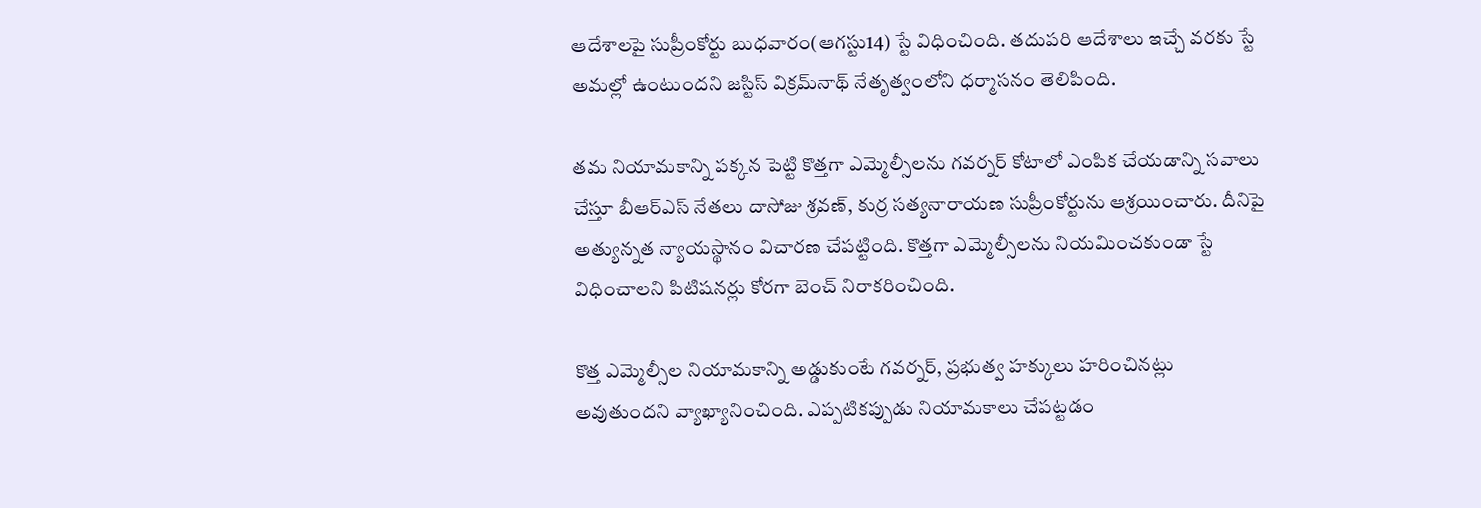ఆదేశాలపై సుప్రీంకోర్టు బుధవారం(ఆగస్టు14) స్టే విధించింది. తదుపరి ఆదేశాలు ఇచ్చే వరకు స్టే అమల్లో ఉంటుందని జస్టిస్‌ విక్రమ్‌నాథ్‌ నేతృత్వంలోని ధర్మాసనం తెలిపింది.

తమ నియామకాన్ని పక్కన పెట్టి కొత్తగా ఎమ్మెల్సీలను గవర్నర్‌ కోటాలో ఎంపిక చేయడాన్ని సవాలు చేస్తూ బీఆర్‌ఎస్‌ నేతలు దాసోజు శ్రవణ్‌, కుర్ర సత్యనారాయణ సుప్రీంకోర్టును ఆశ్రయించారు. దీనిపై అత్యున్నత న్యాయస్థానం విచారణ చేపట్టింది. కొత్తగా ఎమ్మెల్సీలను నియమించకుండా స్టే విధించాలని పిటిషనర్లు కోరగా బెంచ్‌ నిరాకరించింది.

కొత్త ఎమ్మెల్సీల నియామకాన్ని అడ్డుకుంటే గవర్నర్‌, ప్రభుత్వ హక్కులు హరించినట్లు అవుతుందని వ్యాఖ్యానించింది. ఎప్పటికప్పుడు నియామకాలు చేపట్టడం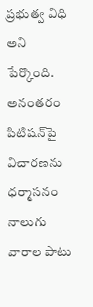ప్రభుత్వ విధి అని పేర్కొంది. అనంతరం పిటిషన్‌పై విచారణను ధర్మాసనం నాలుగు వారాల పాటు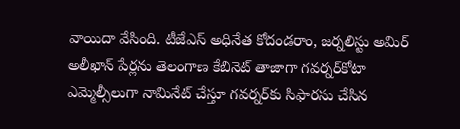వాయిదా వేసింది. టీజేఎస్‌ అధినేత కోదండరాం, జర్నలిస్టు అమిర్‌ అలీఖాన్‌ పేర్లను తెలంగాణ కేబినెట్‌ తాజాగా గవర్నర్‌కోటా ఎమ్మెల్సీలుగా నామినేట్‌ చేస్తూ గవర్నర్‌కు సిఫారసు చేసిన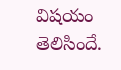విషయం తెలిసిందే.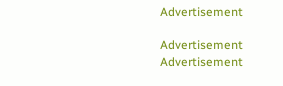Advertisement

Advertisement
Advertisement